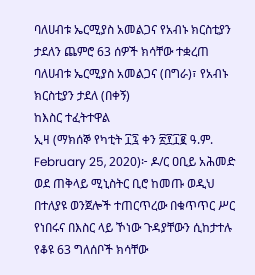ባለሀብቱ ኤርሚያስ አመልጋና የአብኑ ክርስቲያን ታደለን ጨምሮ 63 ሰዎች ክሳቸው ተቋረጠ
ባለሀብቱ ኤርሚያስ አመልጋና (በግራ)፣ የአብኑ ክርስቲያን ታደለ (በቀኝ)
ከእስር ተፈትተዋል
ኢዛ (ማክሰኞ የካቲት ፲፯ ቀን ፳፻፲፪ ዓ.ም. February 25, 2020)፦ ዶ/ር ዐቢይ አሕመድ ወደ ጠቅላይ ሚኒስትር ቢሮ ከመጡ ወዲህ በተለያዩ ወንጀሎች ተጠርጥረው በቁጥጥር ሥር የነበሩና በእስር ላይ ኾነው ጉዳያቸውን ሲከታተሉ የቆዩ 63 ግለሰቦች ክሳቸው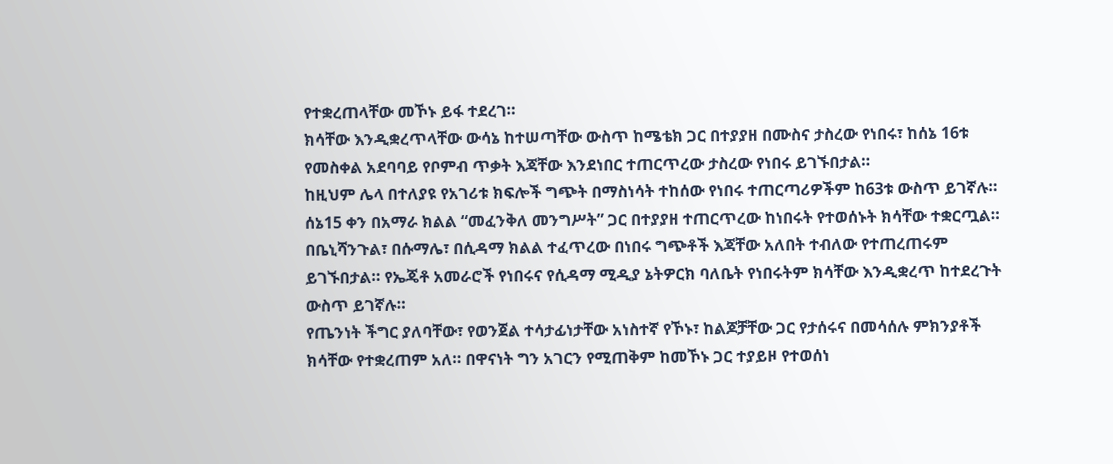የተቋረጠላቸው መኾኑ ይፋ ተደረገ።
ክሳቸው እንዲቋረጥላቸው ውሳኔ ከተሠጣቸው ውስጥ ከሜቴክ ጋር በተያያዘ በሙስና ታስረው የነበሩ፣ ከሰኔ 16ቱ የመስቀል አደባባይ የቦምብ ጥቃት እጃቸው እንደነበር ተጠርጥረው ታስረው የነበሩ ይገኙበታል።
ከዚህም ሌላ በተለያዩ የአገሪቱ ክፍሎች ግጭት በማስነሳት ተከሰው የነበሩ ተጠርጣሪዎችም ከ63ቱ ውስጥ ይገኛሉ።
ሰኔ15 ቀን በአማራ ክልል “መፈንቅለ መንግሥት” ጋር በተያያዘ ተጠርጥረው ከነበሩት የተወሰኑት ክሳቸው ተቋርጧል። በቤኒሻንጉል፣ በሱማሌ፣ በሲዳማ ክልል ተፈጥረው በነበሩ ግጭቶች እጃቸው አለበት ተብለው የተጠረጠሩም ይገኙበታል። የኤጄቶ አመራሮች የነበሩና የሲዳማ ሚዲያ ኔትዎርክ ባለቤት የነበሩትም ክሳቸው እንዲቋረጥ ከተደረጉት ውስጥ ይገኛሉ።
የጤንነት ችግር ያለባቸው፣ የወንጀል ተሳታፊነታቸው አነስተኛ የኾኑ፣ ከልጆቻቸው ጋር የታሰሩና በመሳሰሉ ምክንያቶች ክሳቸው የተቋረጠም አለ። በዋናነት ግን አገርን የሚጠቅም ከመኾኑ ጋር ተያይዞ የተወሰነ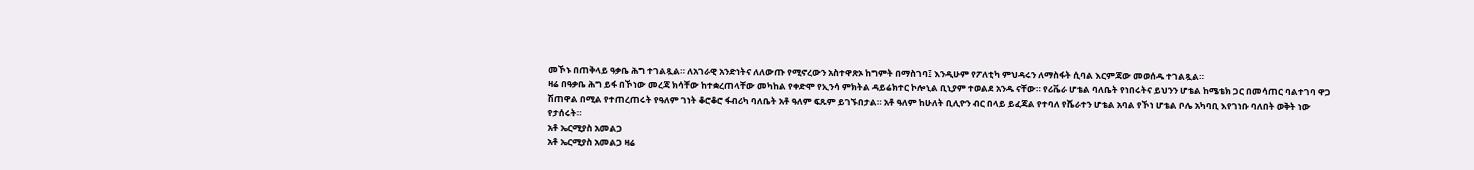መኾኑ በጠቅላይ ዓቃቤ ሕግ ተገልጿል። ለአገራዊ አንድነትና ለለውጡ የሚኖረውን አስተዋጽኦ ከግምት በማስገባ፤ እንዲሁም የፖለቲካ ምህዳሩን ለማስፋት ሲባል እርምጃው መወሰዱ ተገልጿል።
ዛሬ በዓቃቤ ሕግ ይፋ በኾነው መረጃ ክሳቸው ከተቋረጠላቸው መካከል የቀድሞ የኢንሳ ምክትል ዳይሬክተር ኮሎኒል ቢኒያም ተወልደ አንዱ ናቸው። የሪቬራ ሆቴል ባለቤት የነበሩትና ይህንን ሆቴል ከሜቴክ ጋር በመሳጠር ባልተገባ ዋጋ ሽጠዋል በሚል የተጠረጠሩት የዓለም ገነት ቆሮቆሮ ፋብሪካ ባለቤት አቶ ዓለም ፍጹም ይገኙበታል። አቶ ዓለም ከሁለት ቢሊዮን ብር በላይ ይፈጃል የተባለ የሼራተን ሆቴል አባል የኾነ ሆቴል ቦሌ አካባቢ እየገነቡ ባለበት ወቅት ነው የታሰሩት።
አቶ ኤርሚያስ አመልጋ
አቶ ኤርሚያስ አመልጋ ዛሬ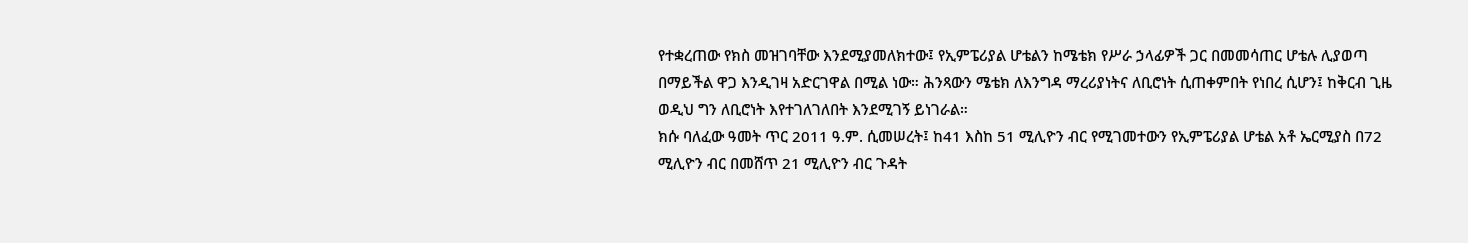የተቋረጠው የክስ መዝገባቸው እንደሚያመለክተው፤ የኢምፔሪያል ሆቴልን ከሜቴክ የሥራ ኃላፊዎች ጋር በመመሳጠር ሆቴሉ ሊያወጣ በማይችል ዋጋ እንዲገዛ አድርገዋል በሚል ነው። ሕንጻውን ሜቴክ ለእንግዳ ማረሪያነትና ለቢሮነት ሲጠቀምበት የነበረ ሲሆን፤ ከቅርብ ጊዜ ወዲህ ግን ለቢሮነት እየተገለገለበት እንደሚገኝ ይነገራል።
ክሱ ባለፈው ዓመት ጥር 2011 ዓ.ም. ሲመሠረት፤ ከ41 እስከ 51 ሚሊዮን ብር የሚገመተውን የኢምፔሪያል ሆቴል አቶ ኤርሚያስ በ72 ሚሊዮን ብር በመሸጥ 21 ሚሊዮን ብር ጉዳት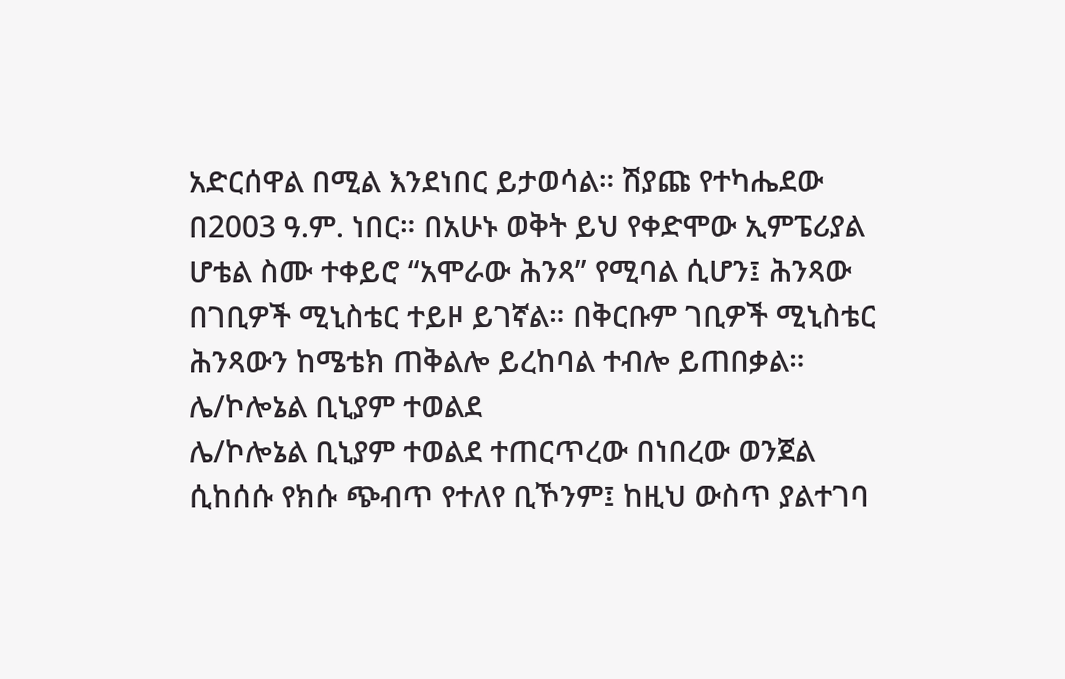አድርሰዋል በሚል እንደነበር ይታወሳል። ሽያጩ የተካሔደው በ2003 ዓ.ም. ነበር። በአሁኑ ወቅት ይህ የቀድሞው ኢምፔሪያል ሆቴል ስሙ ተቀይሮ “አሞራው ሕንጻ” የሚባል ሲሆን፤ ሕንጻው በገቢዎች ሚኒስቴር ተይዞ ይገኛል። በቅርቡም ገቢዎች ሚኒስቴር ሕንጻውን ከሜቴክ ጠቅልሎ ይረከባል ተብሎ ይጠበቃል።
ሌ/ኮሎኔል ቢኒያም ተወልደ
ሌ/ኮሎኔል ቢኒያም ተወልደ ተጠርጥረው በነበረው ወንጀል ሲከሰሱ የክሱ ጭብጥ የተለየ ቢኾንም፤ ከዚህ ውስጥ ያልተገባ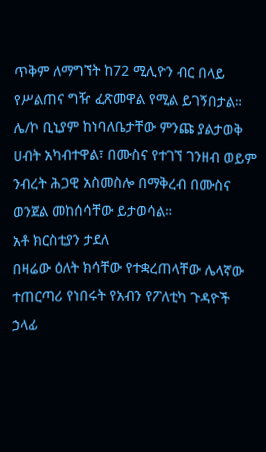ጥቅም ለማግኘት ከ72 ሚሊዮን ብር በላይ የሥልጠና ግዥ ፈጽመዋል የሚል ይገኝበታል።
ሌ/ኮ ቢኒያም ከነባለቤታቸው ምንጩ ያልታወቅ ሀብት አካብተዋል፣ በሙስና የተገኘ ገንዘብ ወይም ንብረት ሕጋዊ አስመስሎ በማቅረብ በሙስና ወንጀል መከሰሳቸው ይታወሳል።
አቶ ክርስቲያን ታደለ
በዛሬው ዕለት ክሳቸው የተቋረጠላቸው ሌላኛው ተጠርጣሪ የነበሩት የአብን የፖለቲካ ጉዳዮች ኃላፊ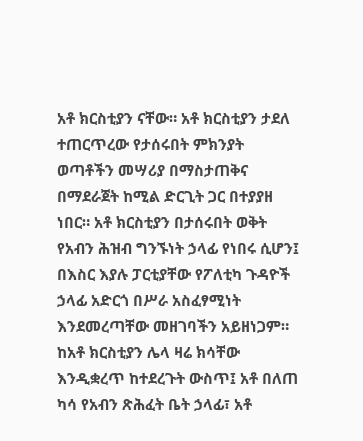አቶ ክርስቲያን ናቸው። አቶ ክርስቲያን ታደለ ተጠርጥረው የታሰሩበት ምክንያት ወጣቶችን መሣሪያ በማስታጠቅና በማደራጀት ከሚል ድርጊት ጋር በተያያዘ ነበር። አቶ ክርስቲያን በታሰሩበት ወቅት የአብን ሕዝብ ግንኙነት ኃላፊ የነበሩ ሲሆን፤ በእስር እያሉ ፓርቲያቸው የፖለቲካ ጉዳዮች ኃላፊ አድርጎ በሥራ አስፈፃሚነት እንደመረጣቸው መዘገባችን አይዘነጋም።
ከአቶ ክርስቲያን ሌላ ዛሬ ክሳቸው እንዲቋረጥ ከተደረጉት ውስጥ፤ አቶ በለጠ ካሳ የአብን ጽሕፈት ቤት ኃላፊ፣ አቶ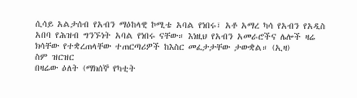ሲሳይ አልታሰብ የአብን ማዕከላዊ ኮሚቴ አባል የነበሩ፣ አቶ አማረ ካሳ የአብን የአዲስ አበባ የሕዝብ ግንኙነት አባል የነበሩ ናቸው። እነዚህ የአብን አመራሮችና ሌሎች ዛሬ ክሳቸው የተቋረጠላቸው ተጠርጣሪዎች ከእስር መፈታታቸው ታውቋል። (ኢዛ)
ስም ዝርዝር
በዛሬው ዕለት (ማክሰኞ የካቲት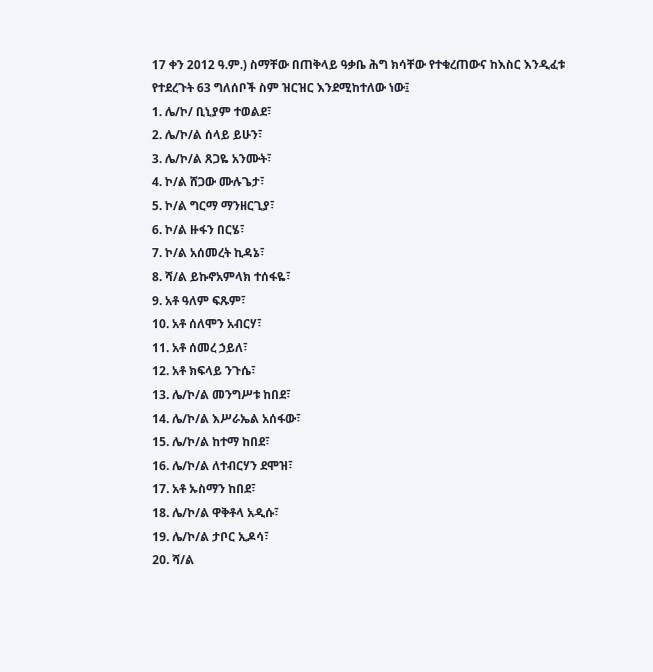17 ቀን 2012 ዓ.ም.) ስማቸው በጠቅላይ ዓቃቤ ሕግ ክሳቸው የተቁረጠውና ከእስር እንዲፈቱ የተደረጉት 63 ግለሰቦች ስም ዝርዝር እንደሚከተለው ነው፤
1. ሌ/ኮ/ ቢኒያም ተወልደ፣
2. ሌ/ኮ/ል ሰላይ ይሁን፣
3. ሌ/ኮ/ል ጸጋዬ አንሙት፣
4. ኮ/ል ሸጋው ሙሉጌታ፣
5. ኮ/ል ግርማ ማንዘርጊያ፣
6. ኮ/ል ዙፋን በርሄ፣
7. ኮ/ል አሰመረት ኪዳኔ፣
8. ሻ/ል ይኩኖአምላክ ተሰፋዬ፣
9. አቶ ዓለም ፍጹም፣
10. አቶ ሰለሞን አብርሃ፣
11. አቶ ሰመረ ኃይለ፣
12. አቶ ክፍላይ ንጉሴ፣
13. ሌ/ኮ/ል መንግሥቱ ከበደ፣
14. ሌ/ኮ/ል እሥራኤል አሰፋው፣
15. ሌ/ኮ/ል ከተማ ከበደ፣
16. ሌ/ኮ/ል ለተብርሃን ደሞዝ፣
17. አቶ ኡስማን ከበደ፣
18. ሌ/ኮ/ል ዋቅቶላ አዲሱ፣
19. ሌ/ኮ/ል ታቦር ኢዶሳ፣
20. ሻ/ል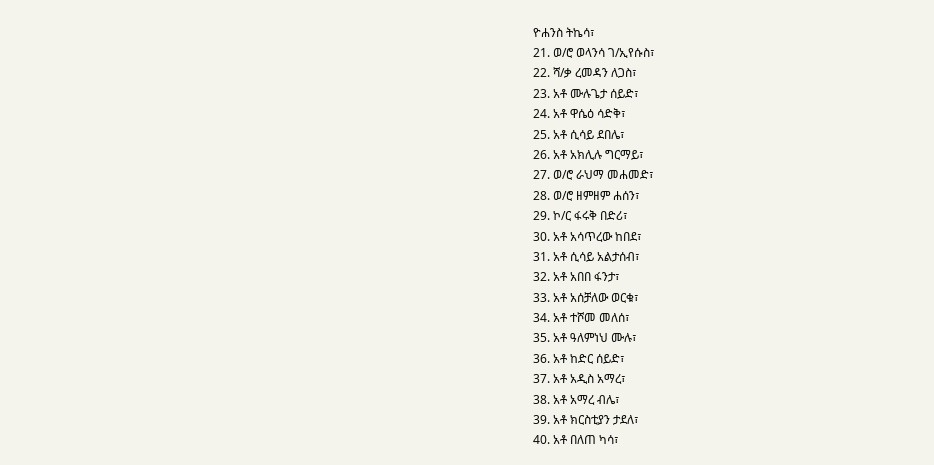ዮሐንስ ትኬሳ፣
21. ወ/ሮ ወላንሳ ገ/ኢየሱስ፣
22. ሻ/ቃ ረመዳን ለጋስ፣
23. አቶ ሙሉጌታ ሰይድ፣
24. አቶ ዋሴዕ ሳድቅ፣
25. አቶ ሲሳይ ደበሌ፣
26. አቶ አክሊሉ ግርማይ፣
27. ወ/ሮ ራህማ መሐመድ፣
28. ወ/ሮ ዘምዘም ሐሰን፣
29. ኮ/ር ፋሩቅ በድሪ፣
30. አቶ አሳጥረው ከበደ፣
31. አቶ ሲሳይ አልታሰብ፣
32. አቶ አበበ ፋንታ፣
33. አቶ አሰቻለው ወርቁ፣
34. አቶ ተሾመ መለሰ፣
35. አቶ ዓለምነህ ሙሉ፣
36. አቶ ከድር ሰይድ፣
37. አቶ አዲስ አማረ፣
38. አቶ አማረ ብሌ፣
39. አቶ ክርስቲያን ታደለ፣
40. አቶ በለጠ ካሳ፣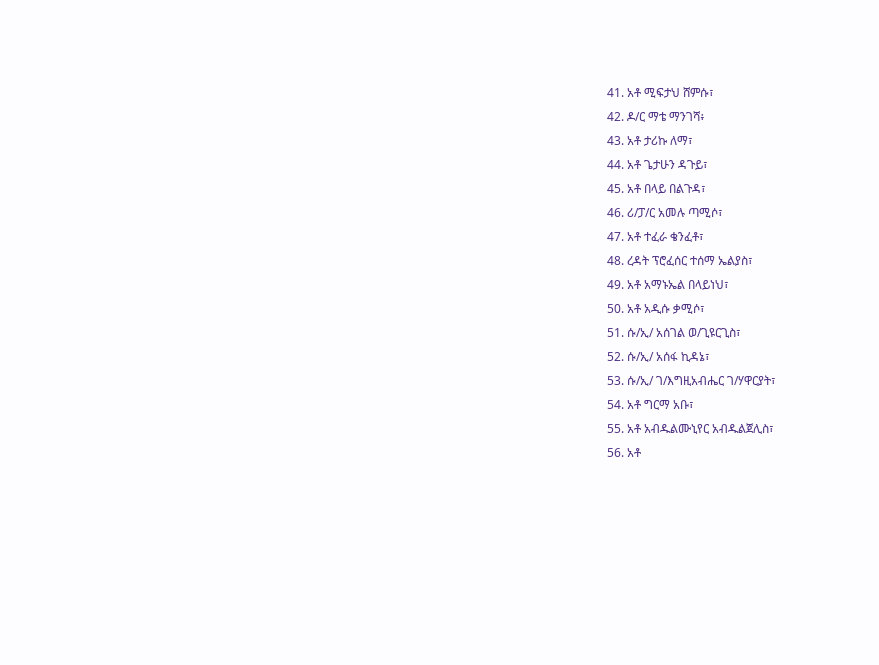41. አቶ ሚፍታህ ሸምሱ፣
42. ዶ/ር ማቴ ማንገሻ፥
43. አቶ ታሪኩ ለማ፣
44. አቶ ጌታሁን ዳጉይ፣
45. አቶ በላይ በልጉዳ፣
46. ሪ/ፓ/ር አመሉ ጣሚሶ፣
47. አቶ ተፈራ ቄንፈቶ፣
48. ረዳት ፕሮፈሰር ተሰማ ኤልያስ፣
49. አቶ አማኑኤል በላይነህ፣
50. አቶ አዲሱ ቃሚሶ፣
51. ሱ/ኢ/ አሰገል ወ/ጊዩርጊስ፣
52. ሱ/ኢ/ አሰፋ ኪዳኔ፣
53. ሱ/ኢ/ ገ/እግዚአብሔር ገ/ሃዋርያት፣
54. አቶ ግርማ አቡ፣
55. አቶ አብዱልሙኒየር አብዱልጀሊስ፣
56. አቶ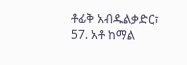ቶፊቅ አብዱልቃድር፣
57. አቶ ከማል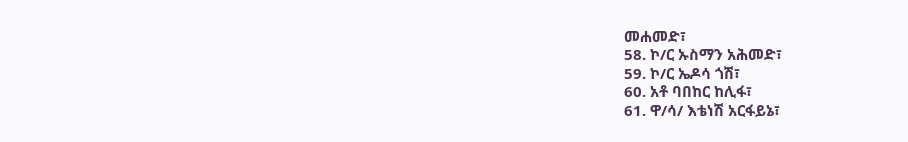መሐመድ፣
58. ኮ/ር ኡስማን አሕመድ፣
59. ኮ/ር ኤዶሳ ጎሽ፣
60. አቶ ባበከር ከሊፋ፣
61. ዋ/ሳ/ እቴነሽ አርፋይኔ፣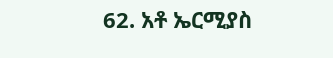62. አቶ ኤርሚያስ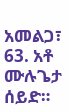አመልጋ፣
63. አቶ ሙሉጌታ ሰይድ።